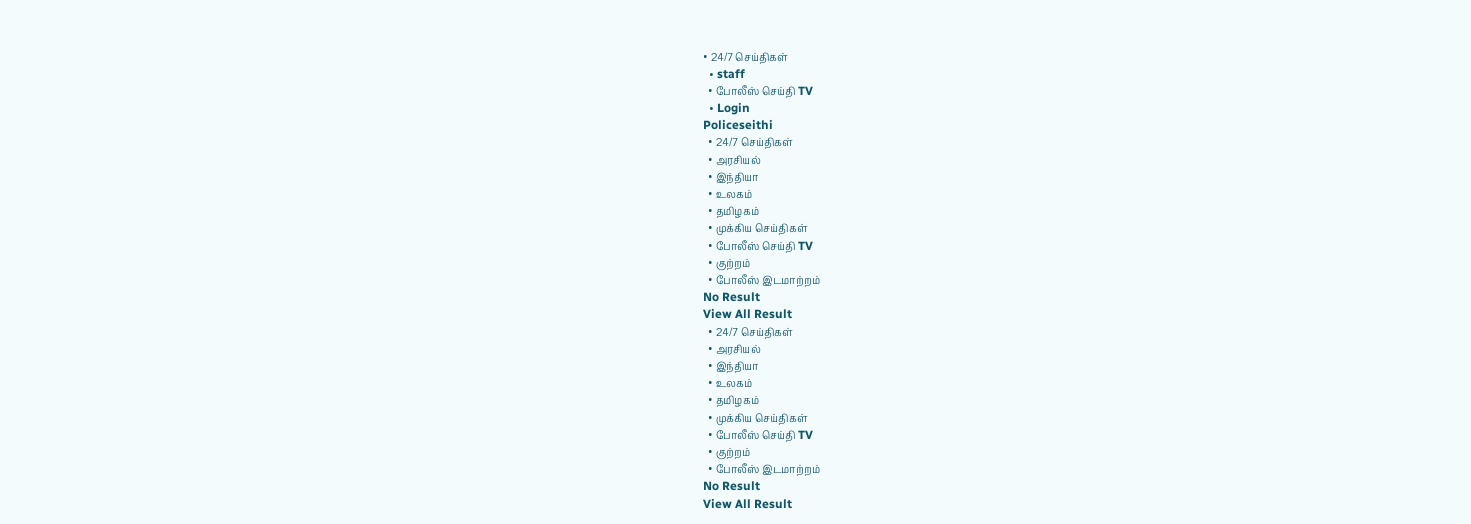• 24/7 செய்திகள்
  • staff
  • போலீஸ் செய்தி TV
  • Login
Policeseithi
  • 24/7 செய்திகள்
  • அரசியல்
  • இந்தியா
  • உலகம்
  • தமிழகம்
  • முக்கிய செய்திகள்
  • போலீஸ் செய்தி TV
  • குற்றம்
  • போலீஸ் இடமாற்றம்
No Result
View All Result
  • 24/7 செய்திகள்
  • அரசியல்
  • இந்தியா
  • உலகம்
  • தமிழகம்
  • முக்கிய செய்திகள்
  • போலீஸ் செய்தி TV
  • குற்றம்
  • போலீஸ் இடமாற்றம்
No Result
View All Result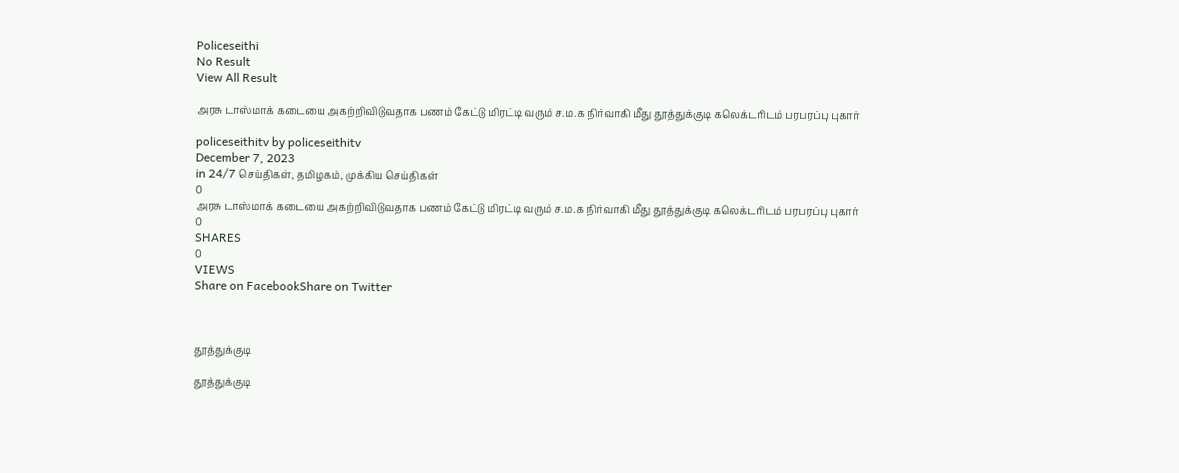Policeseithi
No Result
View All Result

அரசு டாஸ்மாக் கடையை அகற்றிவிடுவதாக பணம் கேட்டு மிரட்டி வரும் ச.ம.க நிர்வாகி மீது தூத்துக்குடி கலெக்டரிடம் பரபரப்பு புகார்

policeseithitv by policeseithitv
December 7, 2023
in 24/7 செய்திகள், தமிழகம், முக்கிய செய்திகள்
0
அரசு டாஸ்மாக் கடையை அகற்றிவிடுவதாக பணம் கேட்டு மிரட்டி வரும் ச.ம.க நிர்வாகி மீது தூத்துக்குடி கலெக்டரிடம் பரபரப்பு புகார்
0
SHARES
0
VIEWS
Share on FacebookShare on Twitter



தூத்துக்குடி

தூத்துக்குடி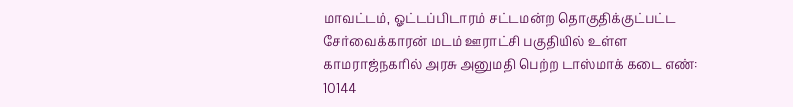மாவட்டம், ஓட்டப்பிடாரம் சட்டமன்ற தொகுதிக்குட்பட்ட சேர்வைக்காரன் மடம் ஊராட்சி பகுதியில் உள்ள காமராஜ்நகரில் அரசு அனுமதி பெற்ற டாஸ்மாக் கடை எண்: 10144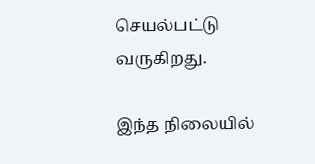செயல்பட்டு வருகிறது.

இந்த நிலையில்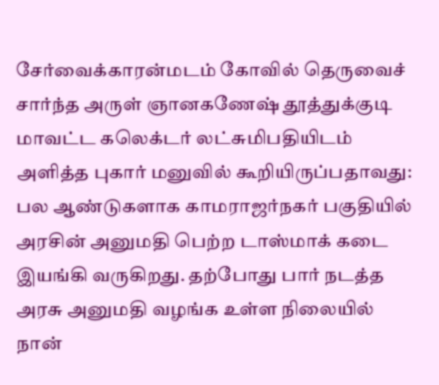சேர்வைக்காரன்மடம் கோவில் தெருவைச் சார்ந்த அருள் ஞானகணேஷ் தூத்துக்குடி மாவட்ட கலெக்டர் லட்சுமிபதியிடம் அளித்த புகார் மனுவில் கூறியிருப்பதாவது: பல ஆண்டுகளாக காமராஜர்நகர் பகுதியில் அரசின் அனுமதி பெற்ற டாஸ்மாக் கடை இயங்கி வருகிறது. தற்போது பார் நடத்த அரசு அனுமதி வழங்க உள்ள நிலையில் நான்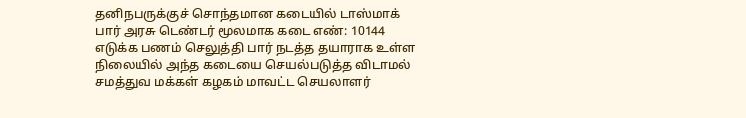தனிநபருக்குச் சொந்தமான கடையில் டாஸ்மாக் பார் அரசு டெண்டர் மூலமாக கடை எண்: 10144 எடுக்க பணம் செலுத்தி பார் நடத்த தயாராக உள்ள நிலையில் அந்த கடையை செயல்படுத்த விடாமல் சமத்துவ மக்கள் கழகம் மாவட்ட செயலாளர்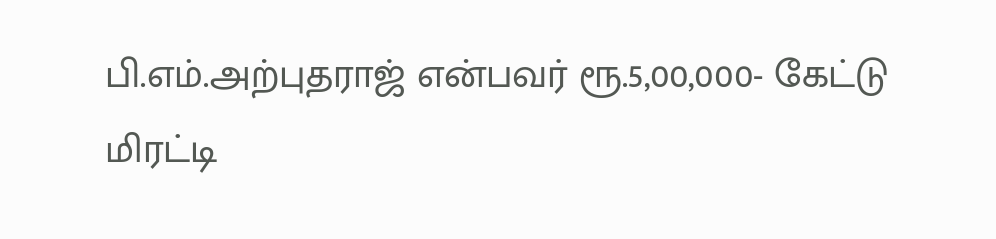பி.எம்.அற்புதராஜ் என்பவர் ரூ.5,00,000- கேட்டு மிரட்டி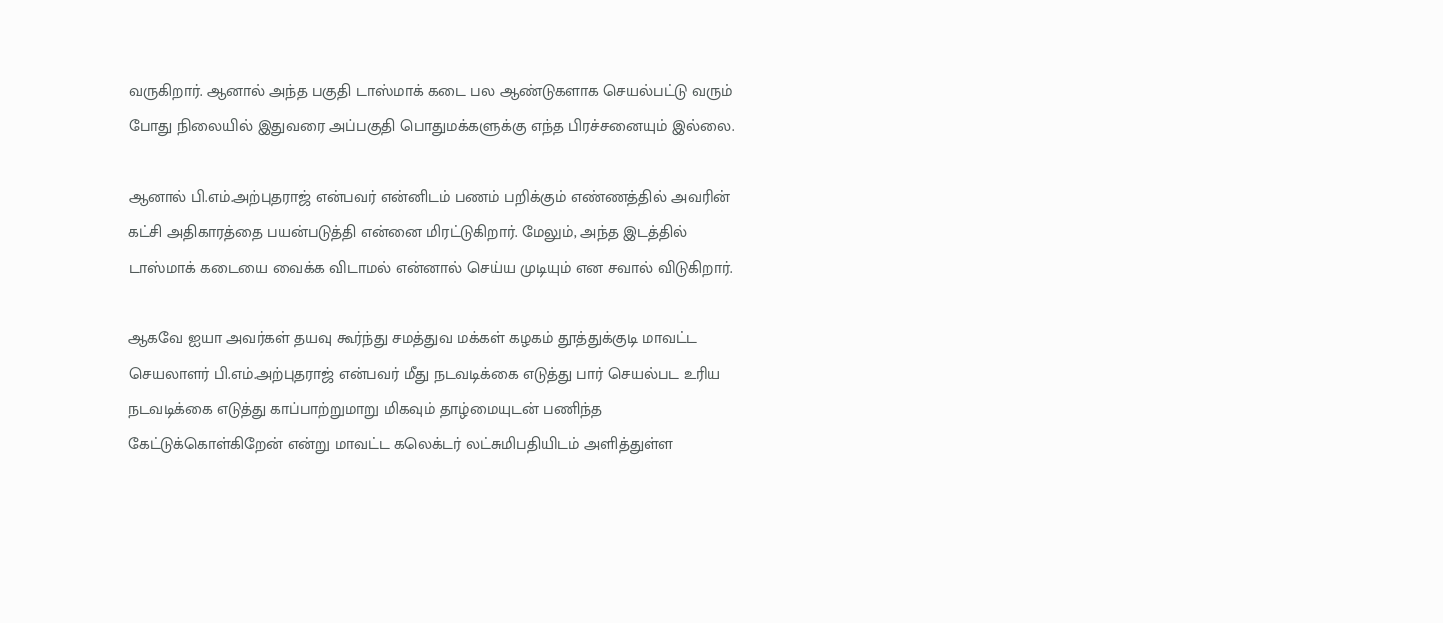வருகிறார். ஆனால் அந்த பகுதி டாஸ்மாக் கடை பல ஆண்டுகளாக செயல்பட்டு வரும் போது நிலையில் இதுவரை அப்பகுதி பொதுமக்களுக்கு எந்த பிரச்சனையும் இல்லை.

ஆனால் பி.எம்.அற்புதராஜ் என்பவர் என்னிடம் பணம் பறிக்கும் எண்ணத்தில் அவரின் கட்சி அதிகாரத்தை பயன்படுத்தி என்னை மிரட்டுகிறார். மேலும், அந்த இடத்தில் டாஸ்மாக் கடையை வைக்க விடாமல் என்னால் செய்ய முடியும் என சவால் விடுகிறார்.

ஆகவே ஐயா அவர்கள் தயவு கூர்ந்து சமத்துவ மக்கள் கழகம் தூத்துக்குடி மாவட்ட செயலாளர் பி.எம்.அற்புதராஜ் என்பவர் மீது நடவடிக்கை எடுத்து பார் செயல்பட உரிய நடவடிக்கை எடுத்து காப்பாற்றுமாறு மிகவும் தாழ்மையுடன் பணிந்த கேட்டுக்கொள்கிறேன் என்று மாவட்ட கலெக்டர் லட்சுமிபதியிடம் அளித்துள்ள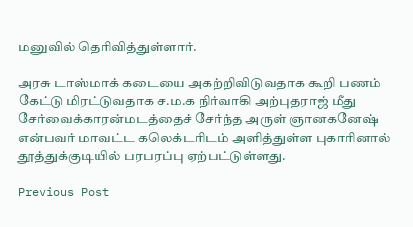மனுவில் தெரிவித்துள்ளார்.

அரசு டாஸ்மாக் கடையை அகற்றிவிடுவதாக கூறி பணம் கேட்டு மிரட்டுவதாக ச.ம.க நிர்வாகி அற்புதராஜ் மீது சேர்வைக்காரன்மடத்தைச் சேர்ந்த அருள் ஞானகனேஷ் என்பவர் மாவட்ட கலெக்டரிடம் அளித்துள்ள புகாரினால் தூத்துக்குடியில் பரபரப்பு ஏற்பட்டுள்ளது.

Previous Post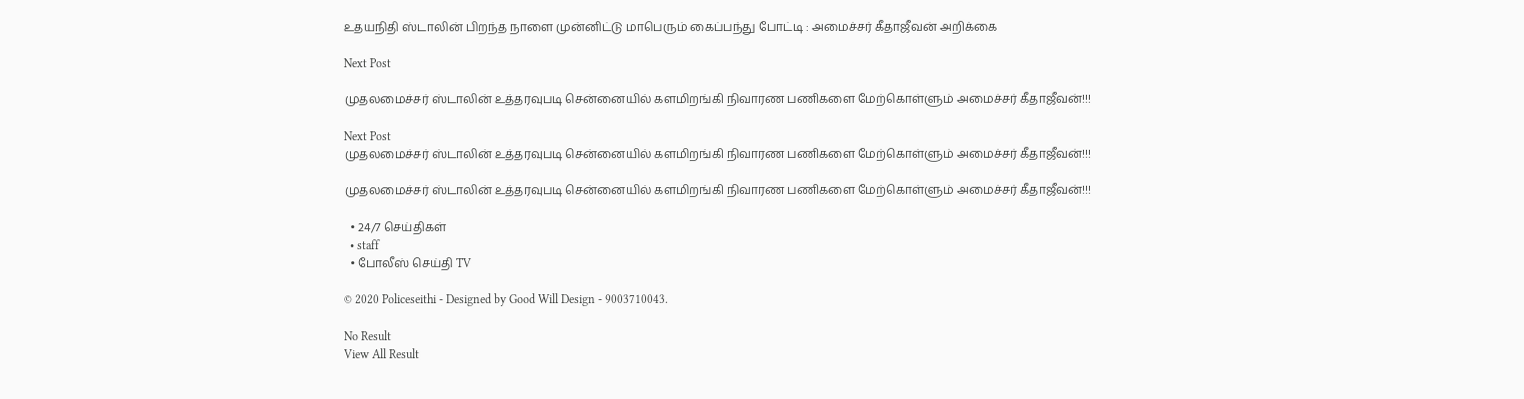உதயநிதி ஸ்டாலின் பிறந்த நாளை முன்னிட்டு மாபெரும் கைப்பந்து போட்டி : அமைச்சர் கீதாஜீவன் அறிக்கை

Next Post

முதலமைச்சர் ஸ்டாலின் உத்தரவுபடி சென்னையில் களமிறங்கி நிவாரண பணிகளை மேற்கொள்ளும் அமைச்சர் கீதாஜீவன்!!!

Next Post
முதலமைச்சர் ஸ்டாலின் உத்தரவுபடி சென்னையில் களமிறங்கி நிவாரண பணிகளை மேற்கொள்ளும் அமைச்சர் கீதாஜீவன்!!!

முதலமைச்சர் ஸ்டாலின் உத்தரவுபடி சென்னையில் களமிறங்கி நிவாரண பணிகளை மேற்கொள்ளும் அமைச்சர் கீதாஜீவன்!!!

  • 24/7 செய்திகள்
  • staff
  • போலீஸ் செய்தி TV

© 2020 Policeseithi - Designed by Good Will Design - 9003710043.

No Result
View All Result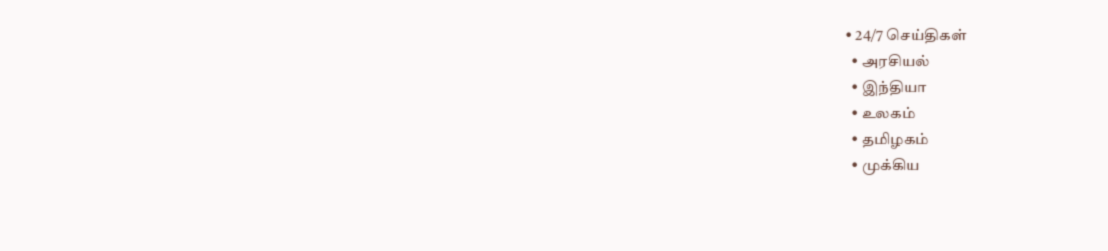• 24/7 செய்திகள்
  • அரசியல்
  • இந்தியா
  • உலகம்
  • தமிழகம்
  • முக்கிய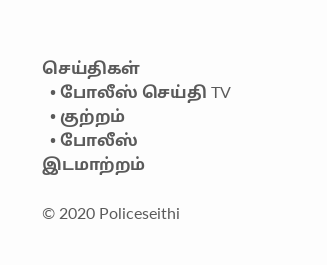செய்திகள்
  • போலீஸ் செய்தி TV
  • குற்றம்
  • போலீஸ் இடமாற்றம்

© 2020 Policeseithi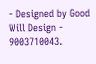- Designed by Good Will Design - 9003710043.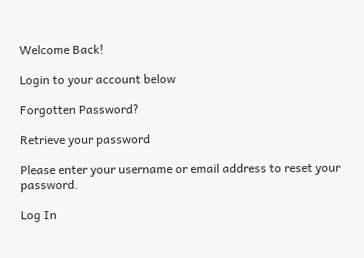Welcome Back!

Login to your account below

Forgotten Password?

Retrieve your password

Please enter your username or email address to reset your password.

Log In